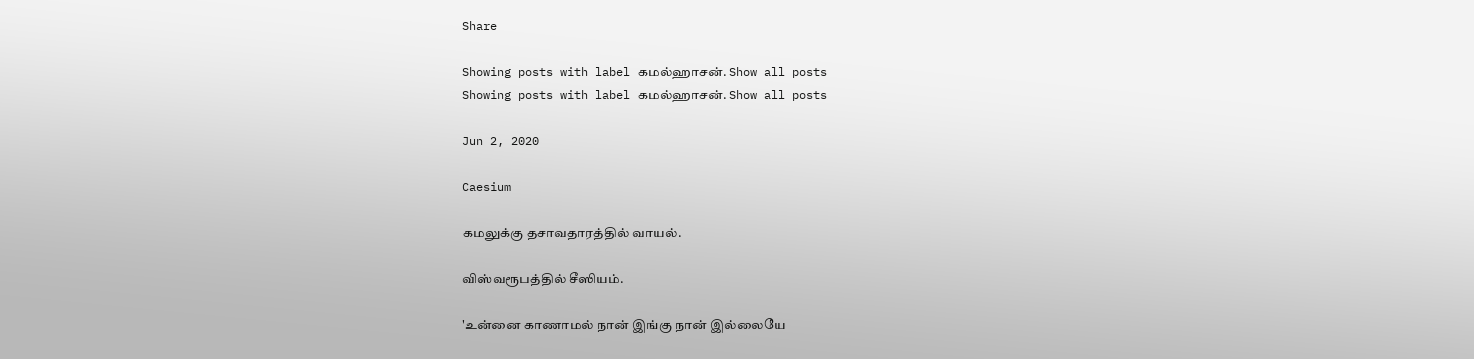Share

Showing posts with label கமல்ஹாசன். Show all posts
Showing posts with label கமல்ஹாசன். Show all posts

Jun 2, 2020

Caesium

கமலுக்கு தசாவதாரத்தில் வாயல்.

விஸ்வரூபத்தில் சீஸியம்.

'உன்னை காணாமல் நான் இங்கு நான் இல்லையே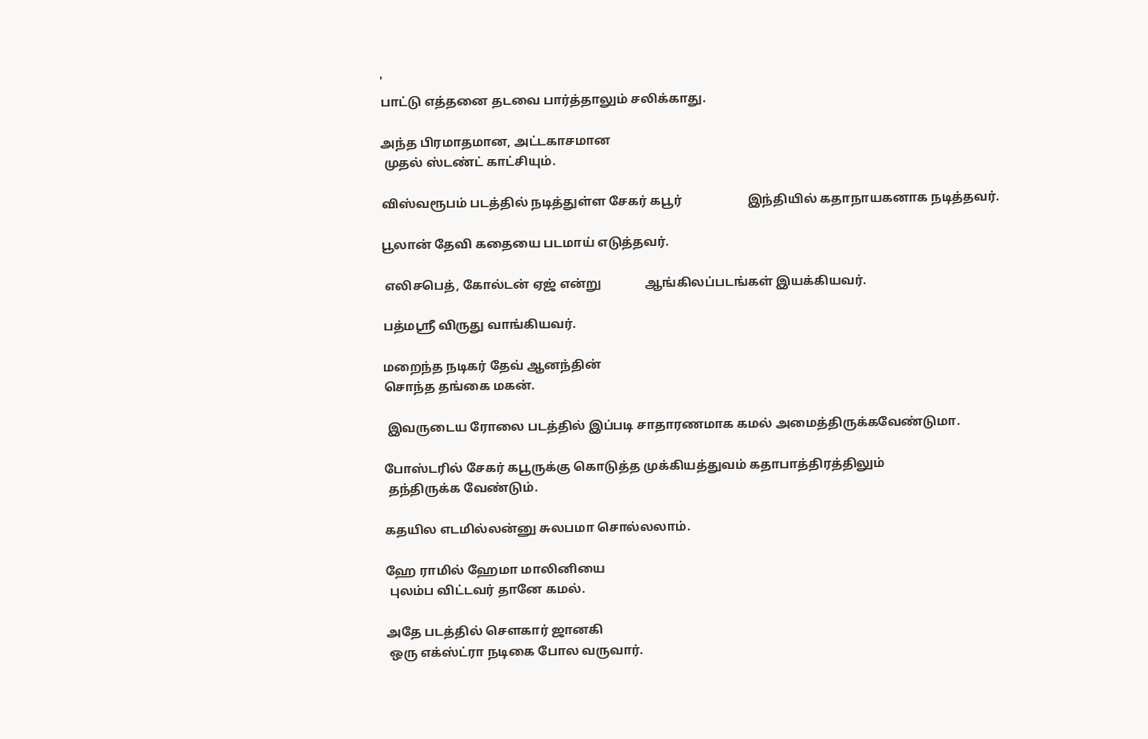'
பாட்டு எத்தனை தடவை பார்த்தாலும் சலிக்காது.

அந்த பிரமாதமான, அட்டகாசமான
 முதல் ஸ்டண்ட் காட்சியும்.

விஸ்வரூபம் படத்தில் நடித்துள்ள சேகர் கபூர்                     இந்தியில் கதாநாயகனாக நடித்தவர்.

பூலான் தேவி கதையை படமாய் எடுத்தவர்.

 எலிசபெத், கோல்டன் ஏஜ் என்று              ஆங்கிலப்படங்கள் இயக்கியவர்.

பத்மஸ்ரீ விருது வாங்கியவர்.

மறைந்த நடிகர் தேவ் ஆனந்தின்
சொந்த தங்கை மகன்.

 இவருடைய ரோலை படத்தில் இப்படி சாதாரணமாக கமல் அமைத்திருக்கவேண்டுமா.

போஸ்டரில் சேகர் கபூருக்கு கொடுத்த முக்கியத்துவம் கதாபாத்திரத்திலும்
 தந்திருக்க வேண்டும்.

கதயில எடமில்லன்னு சுலபமா சொல்லலாம்.

ஹே ராமில் ஹேமா மாலினியை
 புலம்ப விட்டவர் தானே கமல்.

அதே படத்தில் சௌகார் ஜானகி
 ஒரு எக்ஸ்ட்ரா நடிகை போல வருவார்.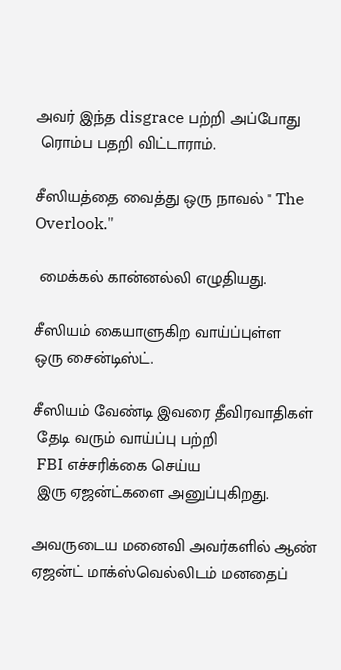அவர் இந்த disgrace பற்றி அப்போது
 ரொம்ப பதறி விட்டாராம்.

சீஸியத்தை வைத்து ஒரு நாவல் " The Overlook."

 மைக்கல் கான்னல்லி எழுதியது.

சீஸியம் கையாளுகிற வாய்ப்புள்ள
ஒரு சைன்டிஸ்ட்.

சீஸியம் வேண்டி இவரை தீவிரவாதிகள்
 தேடி வரும் வாய்ப்பு பற்றி
 FBI எச்சரிக்கை செய்ய
 இரு ஏஜன்ட்களை அனுப்புகிறது.

அவருடைய மனைவி அவர்களில் ஆண் ஏஜன்ட் மாக்ஸ்வெல்லிடம் மனதைப்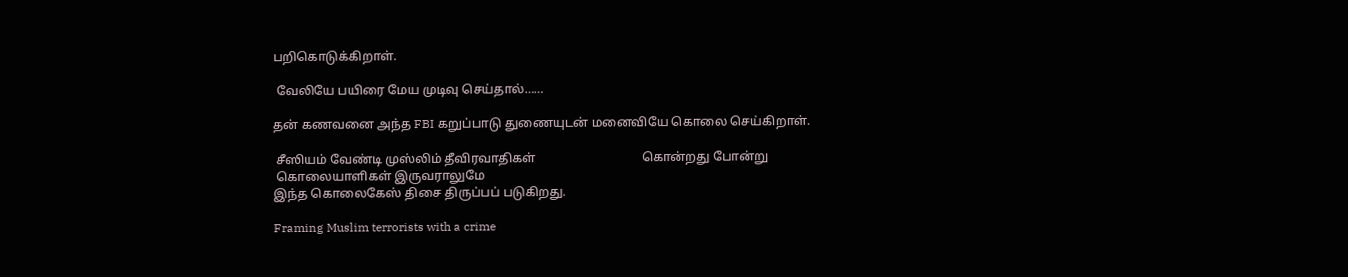பறிகொடுக்கிறாள்.

 வேலியே பயிரை மேய முடிவு செய்தால்……

தன் கணவனை அந்த FBI கறுப்பாடு துணையுடன் மனைவியே கொலை செய்கிறாள்.

 சீஸியம் வேண்டி முஸ்லிம் தீவிரவாதிகள்                                  கொன்றது போன்று
 கொலையாளிகள் இருவராலுமே
இந்த கொலைகேஸ் திசை திருப்பப் படுகிறது.

Framing Muslim terrorists with a crime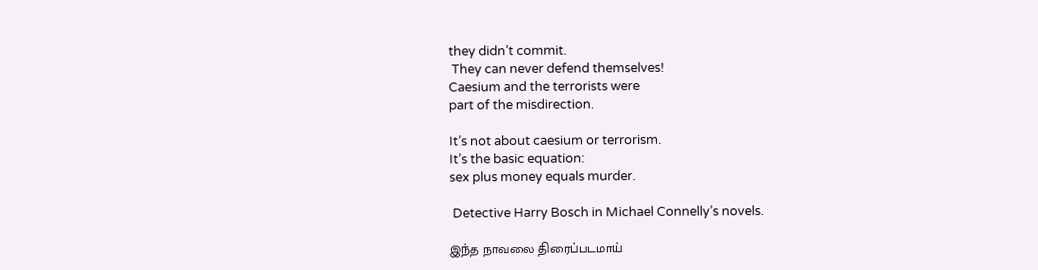they didn’t commit.
 They can never defend themselves!
Caesium and the terrorists were
part of the misdirection.

It’s not about caesium or terrorism.
It’s the basic equation:
sex plus money equals murder.

 Detective Harry Bosch in Michael Connelly’s novels.

இந்த நாவலை திரைப்படமாய்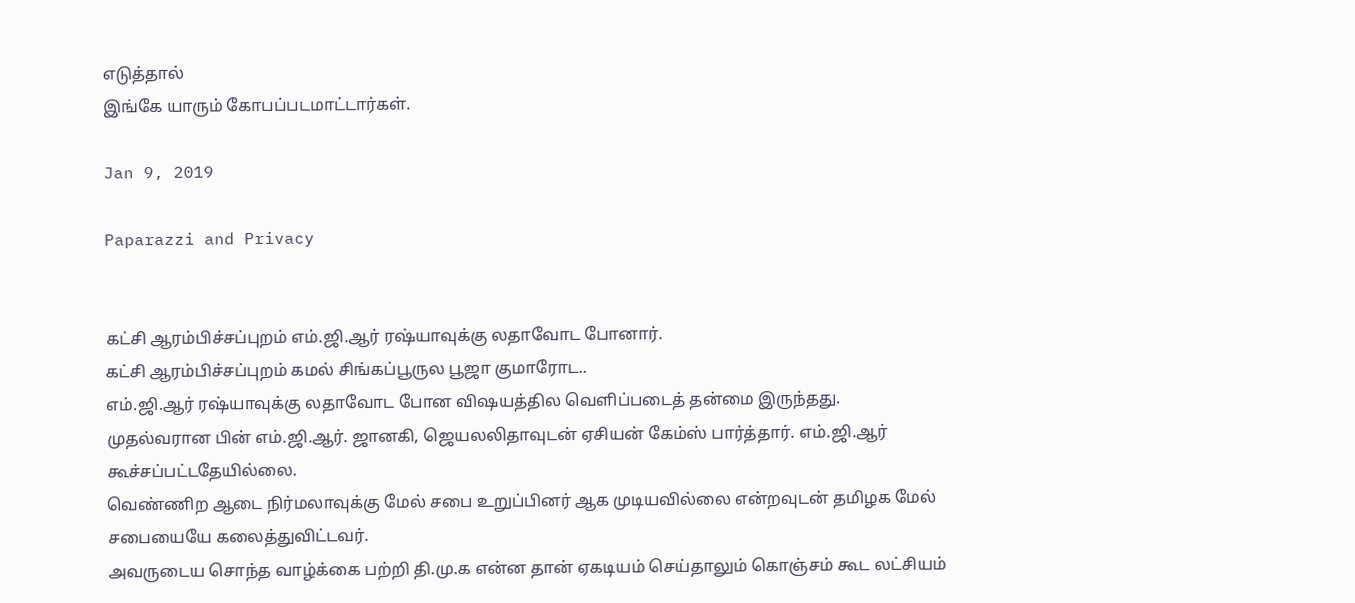எடுத்தால்
இங்கே யாரும் கோபப்படமாட்டார்கள்.

Jan 9, 2019

Paparazzi and Privacy


கட்சி ஆரம்பிச்சப்புறம் எம்.ஜி.ஆர் ரஷ்யாவுக்கு லதாவோட போனார்.
கட்சி ஆரம்பிச்சப்புறம் கமல் சிங்கப்பூருல பூஜா குமாரோட..
எம்.ஜி.ஆர் ரஷ்யாவுக்கு லதாவோட போன விஷயத்தில வெளிப்படைத் தன்மை இருந்தது.
முதல்வரான பின் எம்.ஜி.ஆர். ஜானகி, ஜெயலலிதாவுடன் ஏசியன் கேம்ஸ் பார்த்தார். எம்.ஜி.ஆர் கூச்சப்பட்டதேயில்லை.
வெண்ணிற ஆடை நிர்மலாவுக்கு மேல் சபை உறுப்பினர் ஆக முடியவில்லை என்றவுடன் தமிழக மேல் சபையையே கலைத்துவிட்டவர்.
அவருடைய சொந்த வாழ்க்கை பற்றி தி.மு.க என்ன தான் ஏகடியம் செய்தாலும் கொஞ்சம் கூட லட்சியம்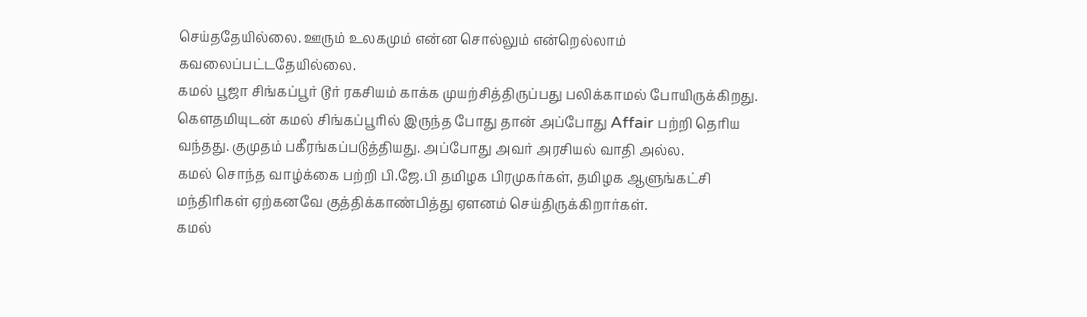செய்ததேயில்லை. ஊரும் உலகமும் என்ன சொல்லும் என்றெல்லாம் கவலைப்பட்டதேயில்லை.
கமல் பூஜா சிங்கப்பூர் டூர் ரகசியம் காக்க முயற்சித்திருப்பது பலிக்காமல் போயிருக்கிறது.
கௌதமியுடன் கமல் சிங்கப்பூரில் இருந்த போது தான் அப்போது Affair பற்றி தெரிய வந்தது. குமுதம் பகீரங்கப்படுத்தியது. அப்போது அவர் அரசியல் வாதி அல்ல.
கமல் சொந்த வாழ்க்கை பற்றி பி.ஜே.பி தமிழக பிரமுகர்கள், தமிழக ஆளுங்கட்சி மந்திரிகள் ஏற்கனவே குத்திக்காண்பித்து ஏளனம் செய்திருக்கிறார்கள்.
கமல்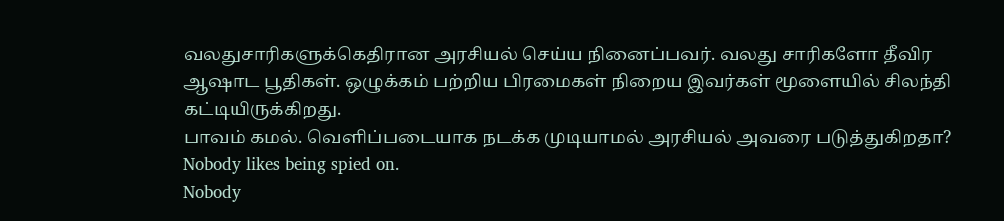வலதுசாரிகளுக்கெதிரான அரசியல் செய்ய நினைப்பவர். வலது சாரிகளோ தீவிர ஆஷாட பூதிகள். ஒழுக்கம் பற்றிய பிரமைகள் நிறைய இவர்கள் மூளையில் சிலந்தி கட்டியிருக்கிறது.
பாவம் கமல். வெளிப்படையாக நடக்க முடியாமல் அரசியல் அவரை படுத்துகிறதா?
Nobody likes being spied on.
Nobody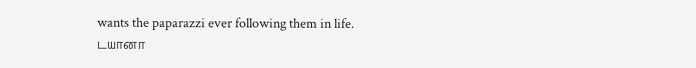wants the paparazzi ever following them in life.
டயானா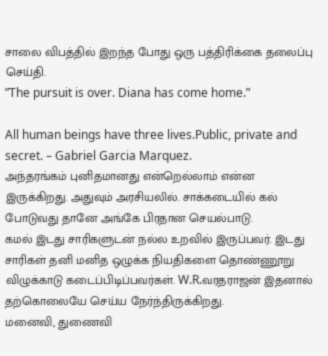சாலை விபத்தில் இறந்த போது ஒரு பத்திரிக்கை தலைப்பு செய்தி.
”The pursuit is over. Diana has come home.”

All human beings have three lives.Public, private and secret. – Gabriel Garcia Marquez.
அந்தரங்கம் புனிதமானது என்றெல்லாம் என்ன இருக்கிறது. அதுவும் அரசியலில். சாக்கடையில் கல் போடுவது தானே அங்கே பிரதான செயல்பாடு.
கமல் இடது சாரிகளுடன் நல்ல உறவில் இருப்பவர். இடது சாரிகள் தனி மனித ஒழுக்க நியதிகளை தொண்ணூறு விழுக்காடு கடைப்பிடிப்பவர்கள். W.R.வரதராஜன் இதனால் தற்கொலையே செய்ய நேர்ந்திருக்கிறது.
மனைவி, துணைவி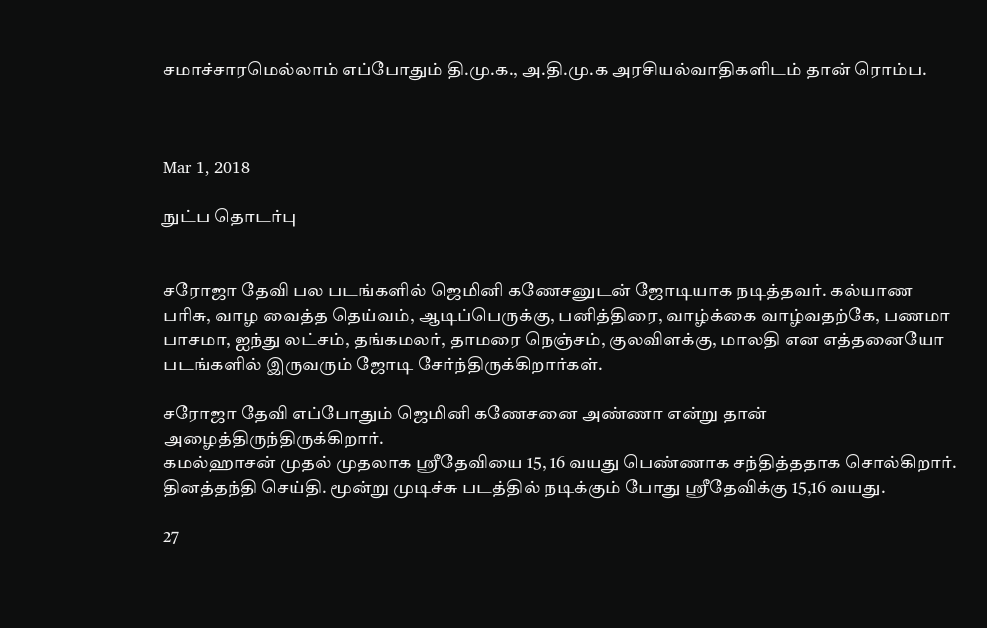சமாச்சாரமெல்லாம் எப்போதும் தி.மு.க., அ.தி.மு.க அரசியல்வாதிகளிடம் தான் ரொம்ப.



Mar 1, 2018

நுட்ப தொடர்பு


சரோஜா தேவி பல படங்களில் ஜெமினி கணேசனுடன் ஜோடியாக நடித்தவர். கல்யாண பரிசு, வாழ வைத்த தெய்வம், ஆடிப்பெருக்கு, பனித்திரை, வாழ்க்கை வாழ்வதற்கே, பணமா பாசமா, ஐந்து லட்சம், தங்கமலர், தாமரை நெஞ்சம், குலவிளக்கு, மாலதி என எத்தனையோ படங்களில் இருவரும் ஜோடி சேர்ந்திருக்கிறார்கள்.

சரோஜா தேவி எப்போதும் ஜெமினி கணேசனை அண்ணா என்று தான் அழைத்திருந்திருக்கிறார்.
கமல்ஹாசன் முதல் முதலாக ஸ்ரீதேவியை 15, 16 வயது பெண்ணாக சந்தித்ததாக சொல்கிறார். தினத்தந்தி செய்தி. மூன்று முடிச்சு படத்தில் நடிக்கும் போது ஸ்ரீதேவிக்கு 15,16 வயது.

27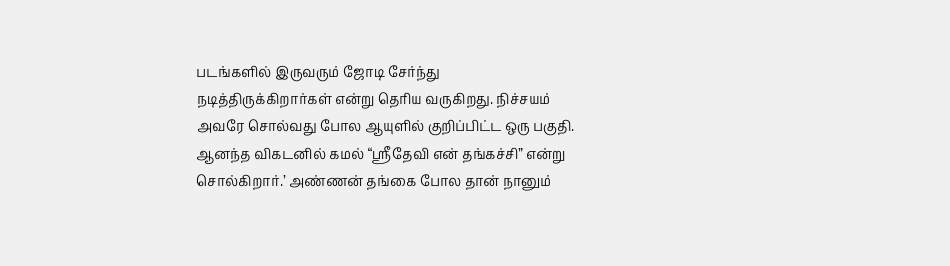படங்களில் இருவரும் ஜோடி சேர்ந்து நடித்திருக்கிறார்கள் என்று தெரிய வருகிறது. நிச்சயம் அவரே சொல்வது போல ஆயுளில் குறிப்பிட்ட ஒரு பகுதி.
ஆனந்த விகடனில் கமல் “ஸ்ரீதேவி என் தங்கச்சி” என்று சொல்கிறார்.’ அண்ணன் தங்கை போல தான் நானும்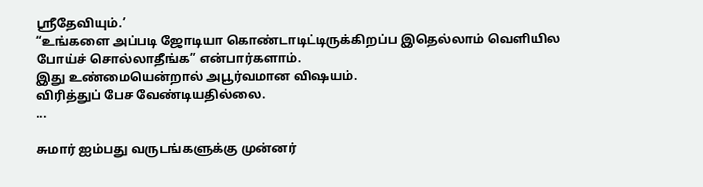ஸ்ரீதேவியும்.’
“உங்களை அப்படி ஜோடியா கொண்டாடிட்டிருக்கிறப்ப இதெல்லாம் வெளியில போய்ச் சொல்லாதீங்க” என்பார்களாம்.
இது உண்மையென்றால் அபூர்வமான விஷயம்.
விரித்துப் பேச வேண்டியதில்லை.
...

சுமார் ஐம்பது வருடங்களுக்கு முன்னர்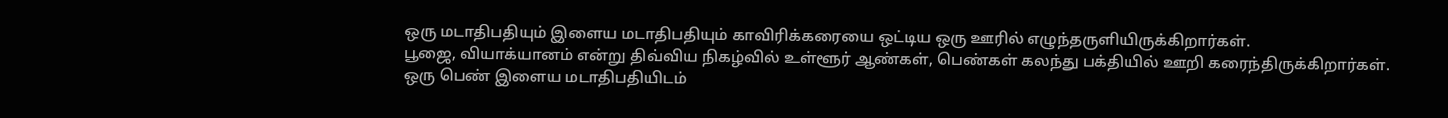ஒரு மடாதிபதியும் இளைய மடாதிபதியும் காவிரிக்கரையை ஒட்டிய ஒரு ஊரில் எழுந்தருளியிருக்கிறார்கள்.
பூஜை, வியாக்யானம் என்று திவ்விய நிகழ்வில் உள்ளூர் ஆண்கள், பெண்கள் கலந்து பக்தியில் ஊறி கரைந்திருக்கிறார்கள்.
ஒரு பெண் இளைய மடாதிபதியிடம்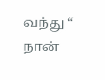வந்து “ நான்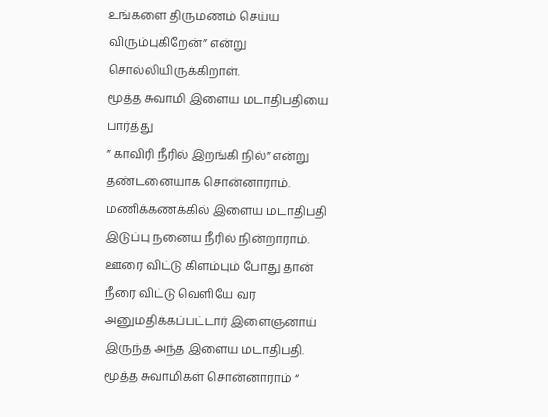உங்களை திருமணம் செய்ய விரும்புகிறேன்” என்று சொல்லியிருக்கிறாள்.
மூத்த சுவாமி இளைய மடாதிபதியை பார்த்து
” காவிரி நீரில் இறங்கி நில்” என்று தண்டனையாக சொன்னாராம்.
மணிக்கணக்கில் இளைய மடாதிபதி இடுப்பு நனைய நீரில் நின்றாராம்.
ஊரை விட்டு கிளம்பும் போது தான் நீரை விட்டு வெளியே வர அனுமதிக்கப்பட்டார் இளைஞனாய் இருந்த அந்த இளைய மடாதிபதி.
மூத்த சுவாமிகள் சொன்னாராம் “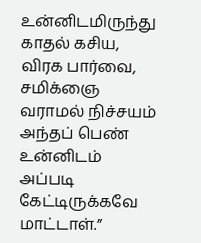உன்னிடமிருந்து காதல் கசிய, விரக பார்வை, சமிக்ஞை வராமல் நிச்சயம் அந்தப் பெண் உன்னிடம் அப்படி கேட்டிருக்கவே மாட்டாள்.”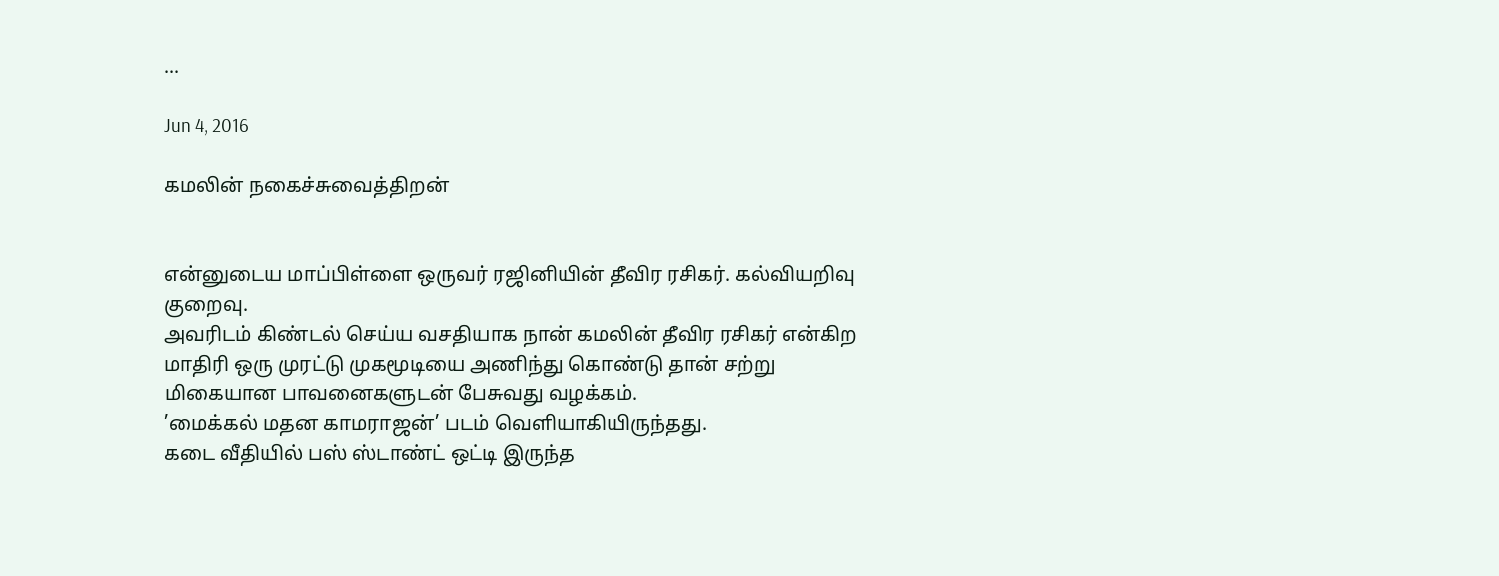...

Jun 4, 2016

கமலின் நகைச்சுவைத்திறன்


என்னுடைய மாப்பிள்ளை ஒருவர் ரஜினியின் தீவிர ரசிகர். கல்வியறிவு குறைவு.
அவரிடம் கிண்டல் செய்ய வசதியாக நான் கமலின் தீவிர ரசிகர் என்கிற மாதிரி ஒரு முரட்டு முகமூடியை அணிந்து கொண்டு தான் சற்று மிகையான பாவனைகளுடன் பேசுவது வழக்கம்.
’மைக்கல் மதன காமராஜன்’ படம் வெளியாகியிருந்தது.
கடை வீதியில் பஸ் ஸ்டாண்ட் ஒட்டி இருந்த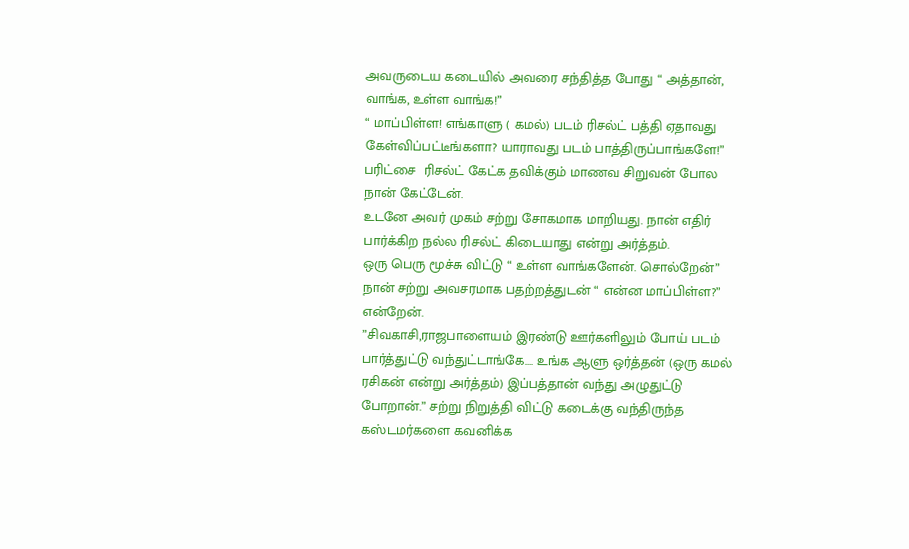அவருடைய கடையில் அவரை சந்தித்த போது “ அத்தான், வாங்க, உள்ள வாங்க!”
“ மாப்பிள்ள! எங்காளு ( கமல்) படம் ரிசல்ட் பத்தி ஏதாவது கேள்விப்பட்டீங்களா? யாராவது படம் பாத்திருப்பாங்களே!” பரிட்சை  ரிசல்ட் கேட்க தவிக்கும் மாணவ சிறுவன் போல நான் கேட்டேன்.
உடனே அவர் முகம் சற்று சோகமாக மாறியது. நான் எதிர் பார்க்கிற நல்ல ரிசல்ட் கிடையாது என்று அர்த்தம்.
ஒரு பெரு மூச்சு விட்டு “ உள்ள வாங்களேன். சொல்றேன்”
நான் சற்று அவசரமாக பதற்றத்துடன் “ என்ன மாப்பிள்ள?” என்றேன்.
”சிவகாசி,ராஜபாளையம் இரண்டு ஊர்களிலும் போய் படம் பார்த்துட்டு வந்துட்டாங்கே…. உங்க ஆளு ஒர்த்தன் (ஒரு கமல் ரசிகன் என்று அர்த்தம்) இப்பத்தான் வந்து அழுதுட்டு போறான்.” சற்று நிறுத்தி விட்டு கடைக்கு வந்திருந்த கஸ்டமர்களை கவனிக்க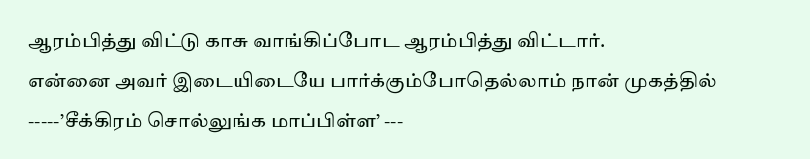ஆரம்பித்து விட்டு காசு வாங்கிப்போட ஆரம்பித்து விட்டார்.
என்னை அவர் இடையிடையே பார்க்கும்போதெல்லாம் நான் முகத்தில் -----’சீக்கிரம் சொல்லுங்க மாப்பிள்ள’ ---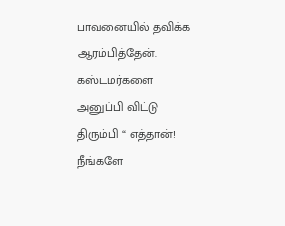பாவனையில் தவிக்க ஆரம்பித்தேன்.
கஸ்டமர்களை அனுப்பி விட்டு திரும்பி “ எத்தான்! நீங்களே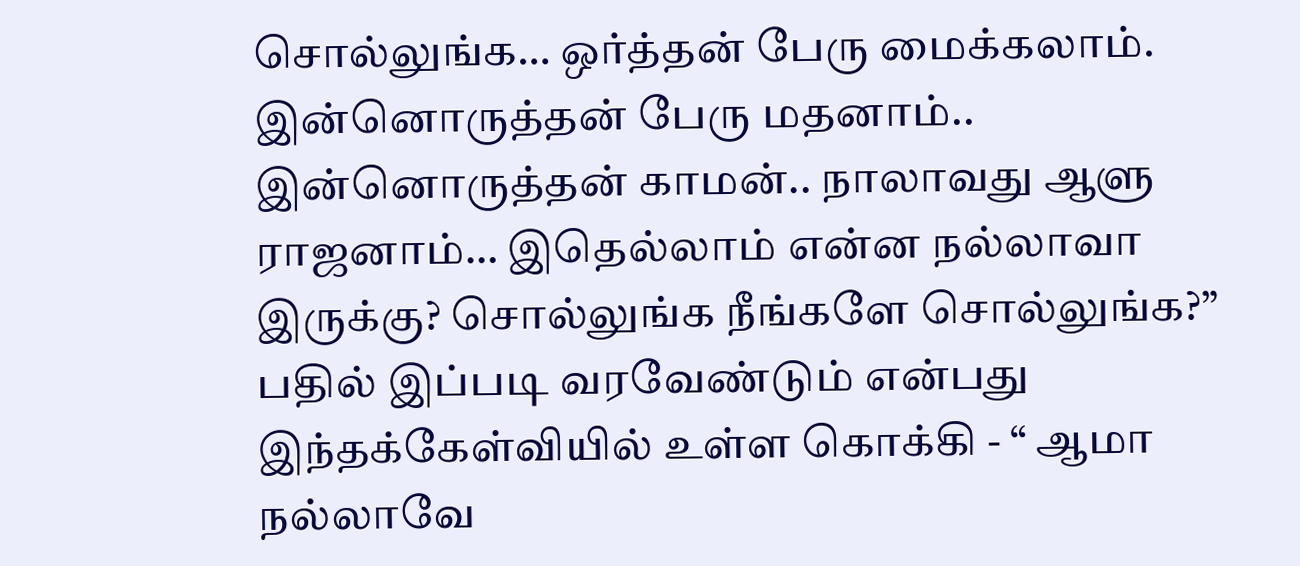சொல்லுங்க… ஒர்த்தன் பேரு மைக்கலாம். இன்னொருத்தன் பேரு மதனாம்.. இன்னொருத்தன் காமன்.. நாலாவது ஆளு ராஜனாம்… இதெல்லாம் என்ன நல்லாவா இருக்கு? சொல்லுங்க நீங்களே சொல்லுங்க?”
பதில் இப்படி வரவேண்டும் என்பது இந்தக்கேள்வியில் உள்ள கொக்கி - “ ஆமா நல்லாவே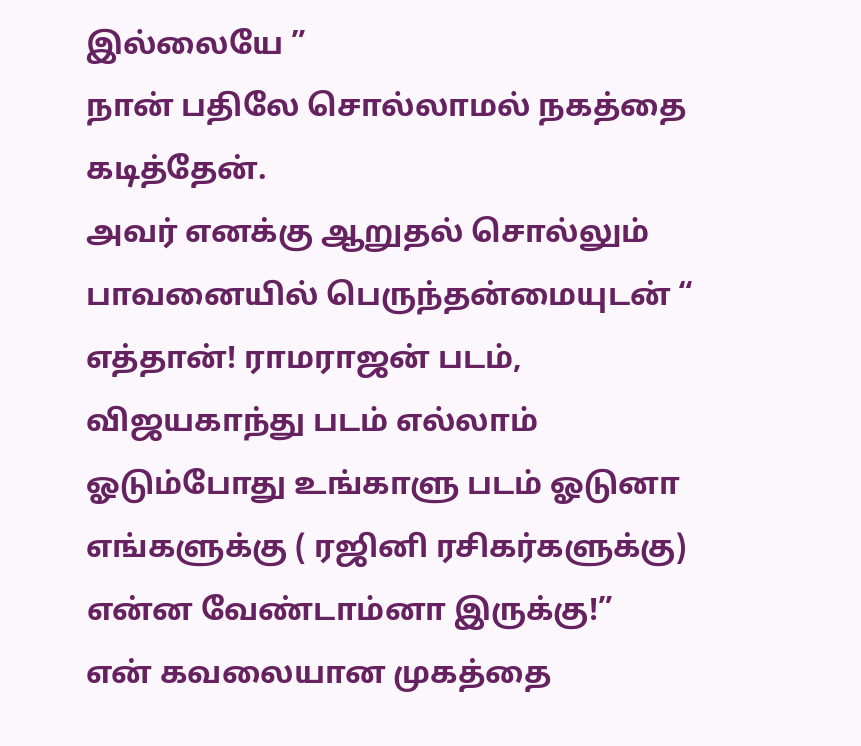இல்லையே ”
நான் பதிலே சொல்லாமல் நகத்தை கடித்தேன்.
அவர் எனக்கு ஆறுதல் சொல்லும் பாவனையில் பெருந்தன்மையுடன் “ எத்தான்! ராமராஜன் படம், விஜயகாந்து படம் எல்லாம் ஓடும்போது உங்காளு படம் ஓடுனா எங்களுக்கு ( ரஜினி ரசிகர்களுக்கு) என்ன வேண்டாம்னா இருக்கு!”
என் கவலையான முகத்தை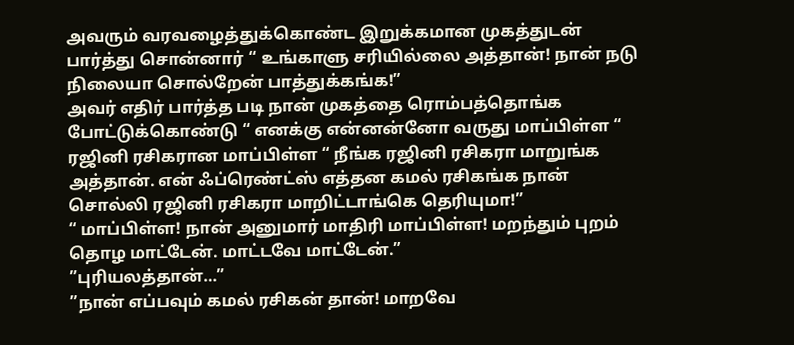அவரும் வரவழைத்துக்கொண்ட இறுக்கமான முகத்துடன் பார்த்து சொன்னார் “ உங்காளு சரியில்லை அத்தான்! நான் நடு நிலையா சொல்றேன் பாத்துக்கங்க!”
அவர் எதிர் பார்த்த படி நான் முகத்தை ரொம்பத்தொங்க போட்டுக்கொண்டு “ எனக்கு என்னன்னோ வருது மாப்பிள்ள “
ரஜினி ரசிகரான மாப்பிள்ள “ நீங்க ரஜினி ரசிகரா மாறுங்க அத்தான். என் ஃப்ரெண்ட்ஸ் எத்தன கமல் ரசிகங்க நான் சொல்லி ரஜினி ரசிகரா மாறிட்டாங்கெ தெரியுமா!”
“ மாப்பிள்ள! நான் அனுமார் மாதிரி மாப்பிள்ள! மறந்தும் புறம் தொழ மாட்டேன். மாட்டவே மாட்டேன்.”
”புரியலத்தான்…”
”நான் எப்பவும் கமல் ரசிகன் தான்! மாறவே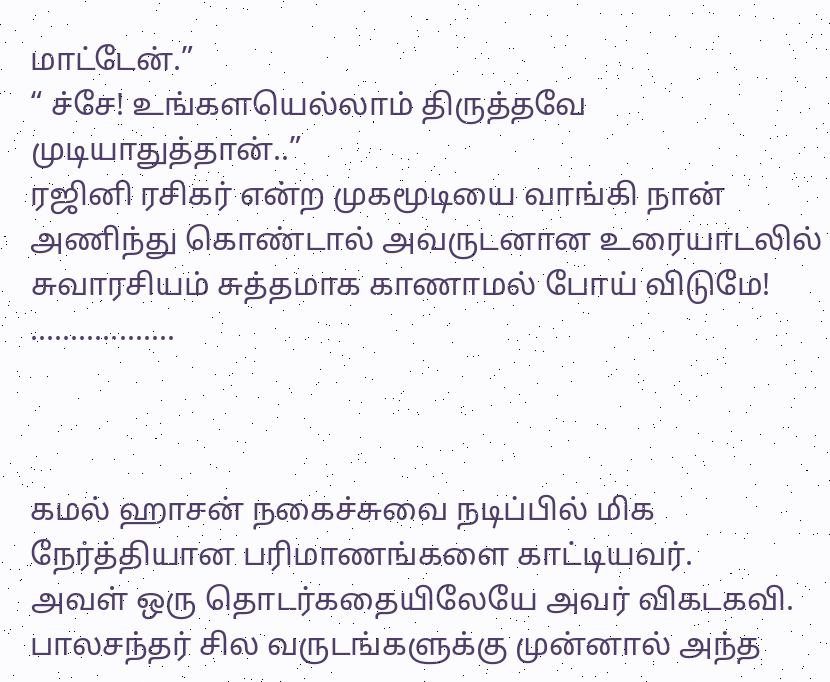மாட்டேன்.”
“ ச்சே! உங்களயெல்லாம் திருத்தவே முடியாதுத்தான்..”
ரஜினி ரசிகர் என்ற முகமூடியை வாங்கி நான் அணிந்து கொண்டால் அவருடனான உரையாடலில் சுவாரசியம் சுத்தமாக காணாமல் போய் விடுமே!
..................



கமல் ஹாசன் நகைச்சுவை நடிப்பில் மிக நேர்த்தியான பரிமாணங்களை காட்டியவர்.
அவள் ஒரு தொடர்கதையிலேயே அவர் விகடகவி. பாலசந்தர் சில வருடங்களுக்கு முன்னால் அந்த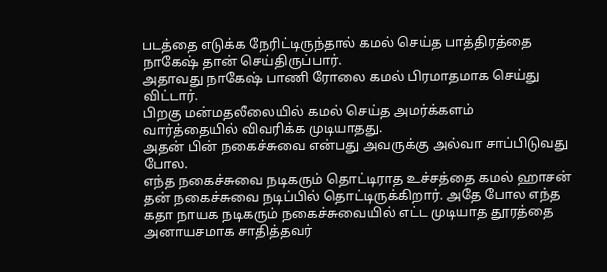படத்தை எடுக்க நேரிட்டிருந்தால் கமல் செய்த பாத்திரத்தை நாகேஷ் தான் செய்திருப்பார்.
அதாவது நாகேஷ் பாணி ரோலை கமல் பிரமாதமாக செய்து விட்டார்.
பிறகு மன்மதலீலையில் கமல் செய்த அமர்க்களம் வார்த்தையில் விவரிக்க முடியாதது.
அதன் பின் நகைச்சுவை என்பது அவருக்கு அல்வா சாப்பிடுவது போல.
எந்த நகைச்சுவை நடிகரும் தொட்டிராத உச்சத்தை கமல் ஹாசன் தன் நகைச்சுவை நடிப்பில் தொட்டிருக்கிறார். அதே போல எந்த கதா நாயக நடிகரும் நகைச்சுவையில் எட்ட முடியாத தூரத்தை அனாயசமாக சாதித்தவர்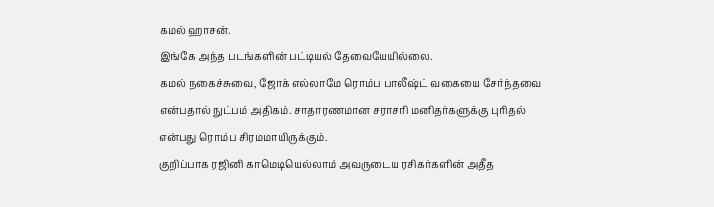கமல் ஹாசன்.
இங்கே அந்த படங்களின் பட்டியல் தேவையேயில்லை.
கமல் நகைச்சுவை, ஜோக் எல்லாமே ரொம்ப பாலீஷ்ட் வகையை சேர்ந்தவை என்பதால் நுட்பம் அதிகம். சாதாரணமான சராசரி மனிதர்களுக்கு புரிதல் என்பது ரொம்ப சிரமமாயிருக்கும்.
குறிப்பாக ரஜினி காமெடியெல்லாம் அவருடைய ரசிகர்களின் அதீத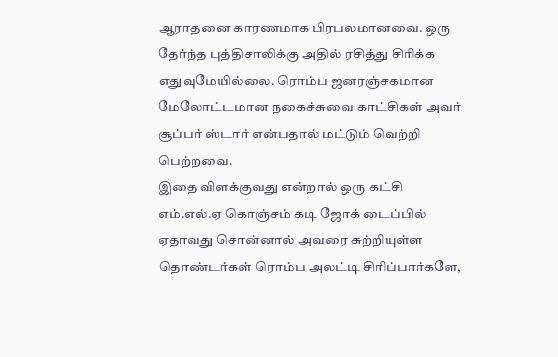ஆராதனை காரணமாக பிரபலமானவை. ஒரு தேர்ந்த புத்திசாலிக்கு அதில் ரசித்து சிரிக்க எதுவுமேயில்லை. ரொம்ப ஜனரஞ்சகமான மேலோட்டமான நகைச்சுவை காட்சிகள் அவர் சூப்பர் ஸ்டார் என்பதால் மட்டும் வெற்றி பெற்றவை.
இதை விளக்குவது என்றால் ஒரு கட்சி எம்.எல்.ஏ கொஞ்சம் கடி ஜோக் டைப்பில் ஏதாவது சொன்னால் அவரை சுற்றியுள்ள தொண்டர்கள் ரொம்ப அலட்டி சிரிப்பார்களே,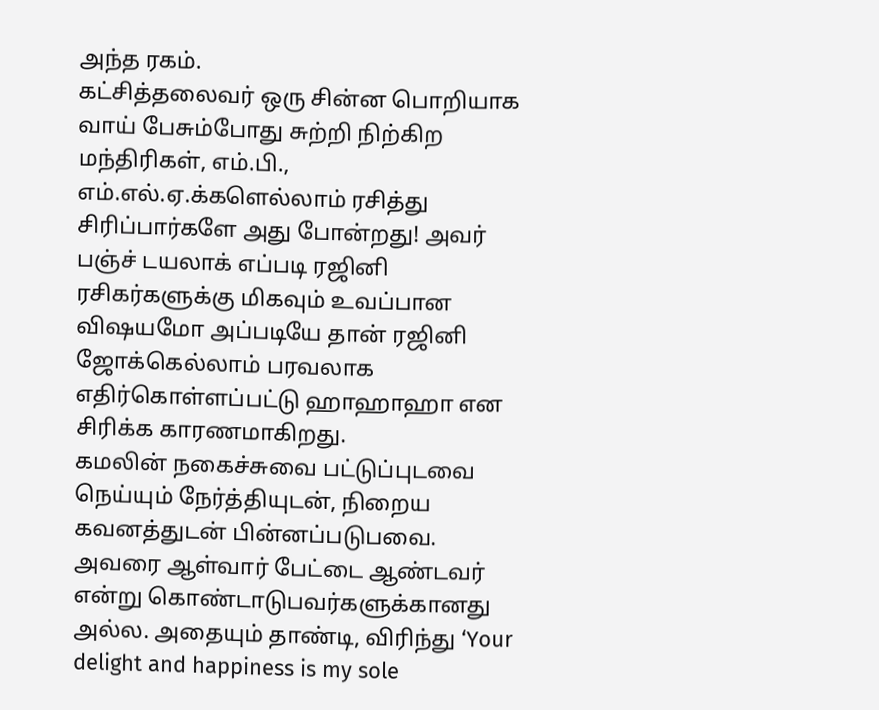அந்த ரகம்.
கட்சித்தலைவர் ஒரு சின்ன பொறியாக வாய் பேசும்போது சுற்றி நிற்கிற மந்திரிகள், எம்.பி., எம்.எல்.ஏ.க்களெல்லாம் ரசித்து சிரிப்பார்களே அது போன்றது! அவர் பஞ்ச் டயலாக் எப்படி ரஜினி ரசிகர்களுக்கு மிகவும் உவப்பான விஷயமோ அப்படியே தான் ரஜினி ஜோக்கெல்லாம் பரவலாக எதிர்கொள்ளப்பட்டு ஹாஹாஹா என சிரிக்க காரணமாகிறது.
கமலின் நகைச்சுவை பட்டுப்புடவை நெய்யும் நேர்த்தியுடன், நிறைய கவனத்துடன் பின்னப்படுபவை.
அவரை ஆள்வார் பேட்டை ஆண்டவர் என்று கொண்டாடுபவர்களுக்கானது அல்ல. அதையும் தாண்டி, விரிந்து ‘Your delight and happiness is my sole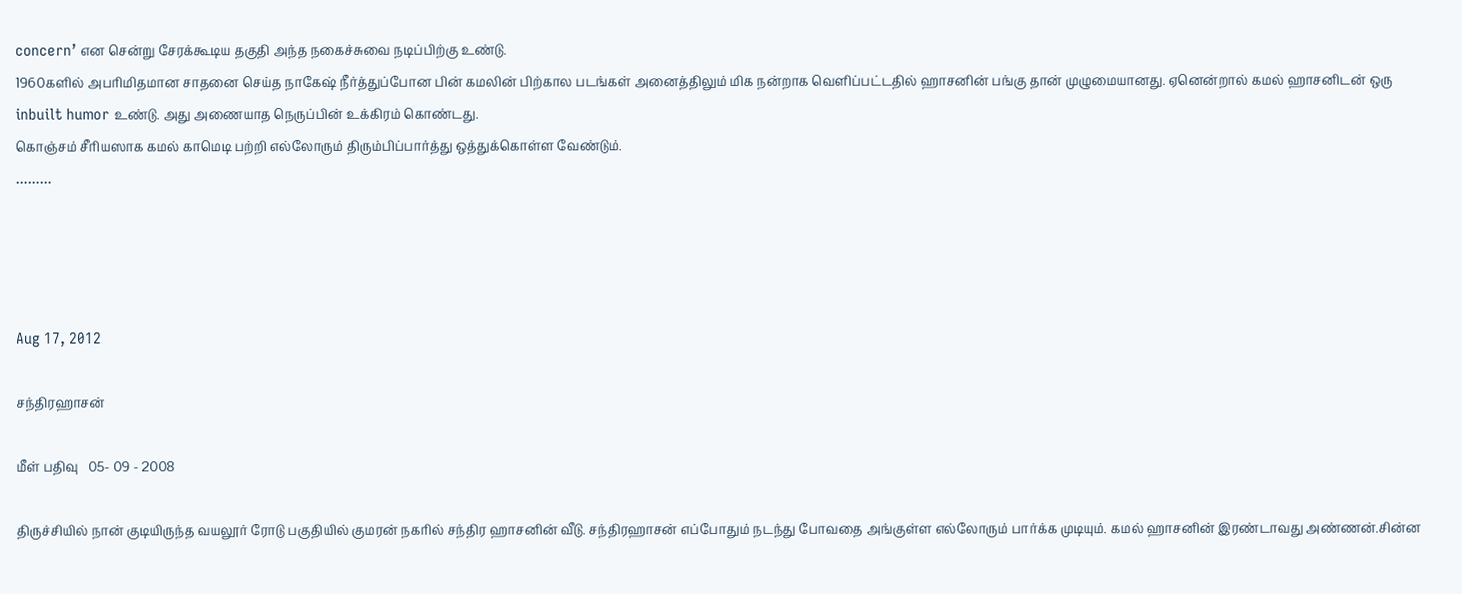concern’ என சென்று சேரக்கூடிய தகுதி அந்த நகைச்சுவை நடிப்பிற்கு உண்டு.
1960களில் அபரிமிதமான சாதனை செய்த நாகேஷ் நீர்த்துப்போன பின் கமலின் பிற்கால படங்கள் அனைத்திலும் மிக நன்றாக வெளிப்பட்டதில் ஹாசனின் பங்கு தான் முழுமையானது. ஏனென்றால் கமல் ஹாசனிடன் ஒரு inbuilt humor உண்டு. அது அணையாத நெருப்பின் உக்கிரம் கொண்டது.
கொஞ்சம் சீரியஸாக கமல் காமெடி பற்றி எல்லோரும் திரும்பிப்பார்த்து ஒத்துக்கொள்ள வேண்டும்.
………




Aug 17, 2012

சந்திரஹாசன்

மீள் பதிவு   05- 09 - 2008

திருச்சியில் நான் குடியிருந்த வயலூர் ரோடு பகுதியில் குமரன் நகரில் சந்திர ஹாசனின் வீடு. சந்திரஹாசன் எப்போதும் நடந்து போவதை அங்குள்ள எல்லோரும் பார்க்க முடியும். கமல் ஹாசனின் இரண்டாவது அண்ணன்.சின்ன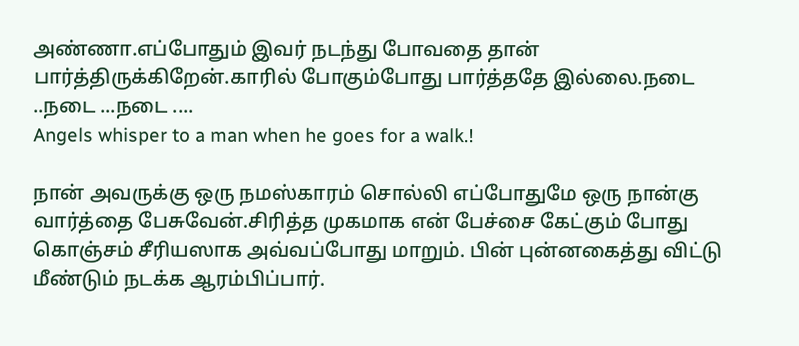அண்ணா.எப்போதும் இவர் நடந்து போவதை தான் பார்த்திருக்கிறேன்.காரில் போகும்போது பார்த்ததே இல்லை.நடை ..நடை ...நடை ....
Angels whisper to a man when he goes for a walk.!

நான் அவருக்கு ஒரு நமஸ்காரம் சொல்லி எப்போதுமே ஒரு நான்கு வார்த்தை பேசுவேன்.சிரித்த முகமாக என் பேச்சை கேட்கும் போது கொஞ்சம் சீரியஸாக அவ்வப்போது மாறும். பின் புன்னகைத்து விட்டு மீண்டும் நடக்க ஆரம்பிப்பார்.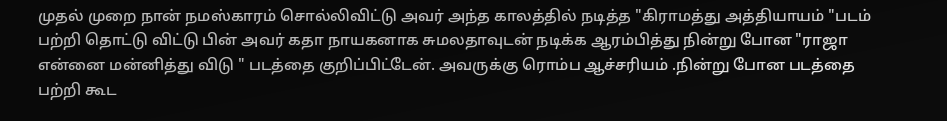முதல் முறை நான் நமஸ்காரம் சொல்லிவிட்டு அவர் அந்த காலத்தில் நடித்த "கிராமத்து அத்தியாயம் "படம் பற்றி தொட்டு விட்டு பின் அவர் கதா நாயகனாக சுமலதாவுடன் நடிக்க ஆரம்பித்து நின்று போன "ராஜா என்னை மன்னித்து விடு " படத்தை குறிப்பிட்டேன். அவருக்கு ரொம்ப ஆச்சரியம் .நின்று போன படத்தை பற்றி கூட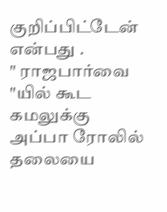குறிப்பிட்டேன் என்பது .
" ராஜபார்வை "யில் கூட கமலுக்கு அப்பா ரோலில் தலையை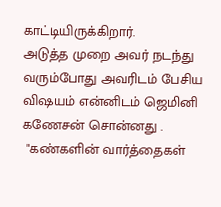காட்டியிருக்கிறார்.
அடுத்த முறை அவர் நடந்து வரும்போது அவரிடம் பேசிய விஷயம் என்னிடம் ஜெமினி கணேசன் சொன்னது .
 "கண்களின் வார்த்தைகள்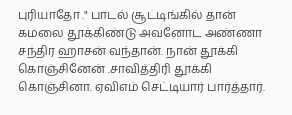புரியாதோ ." பாடல் சூட்டிங்கில் தான் கமலை தூக்கிண்டு அவனோட அண்ணா சந்திர ஹாசன் வந்தான். நான் தூக்கி கொஞ்சினேன் .சாவித்திரி தூக்கி கொஞ்சினா. ஏவிஎம் செட்டியார் பார்த்தார்.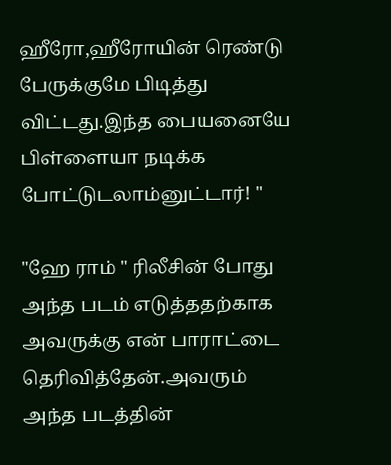ஹீரோ,ஹீரோயின் ரெண்டு பேருக்குமே பிடித்து விட்டது.இந்த பையனையே பிள்ளையா நடிக்க போட்டுடலாம்னுட்டார்! "

"ஹே ராம் " ரிலீசின் போது அந்த படம் எடுத்ததற்காக அவருக்கு என் பாராட்டை தெரிவித்தேன்.அவரும் அந்த படத்தின்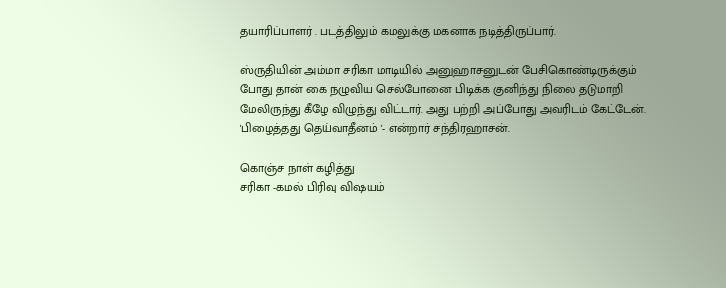தயாரிப்பாளர் . படத்திலும் கமலுக்கு மகனாக நடித்திருப்பார்.

ஸ்ருதியின் அம்மா சரிகா மாடியில் அனுஹாசனுடன் பேசிகொண்டிருக்கும் போது தான் கை நழுவிய செல்போனை பிடிக்க குனிந்து நிலை தடுமாறி மேலிருந்து கீழே விழுந்து விட்டார். அது பற்றி அப்போது அவரிடம் கேட்டேன்.
'பிழைத்தது தெய்வாதீனம் '- என்றார் சந்திரஹாசன்.

கொஞ்ச நாள் கழித்து
சரிகா -கமல் பிரிவு விஷயம்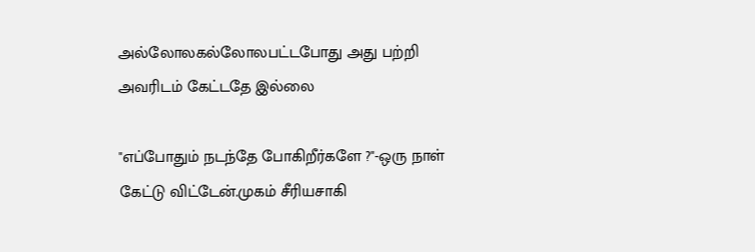அல்லோலகல்லோலபட்டபோது அது பற்றி அவரிடம் கேட்டதே இல்லை

"எப்போதும் நடந்தே போகிறீர்களே ?"-ஒரு நாள் கேட்டு விட்டேன்.முகம் சீரியசாகி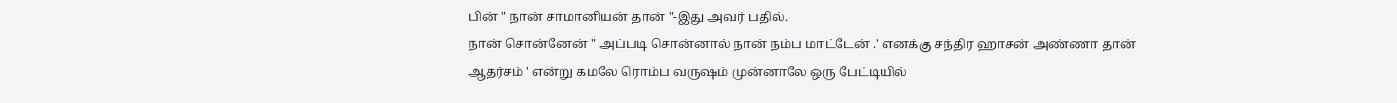பின் " நான் சாமானியன் தான் "-இது அவர் பதில்.
நான் சொன்னேன் " அப்படி சொன்னால் நான் நம்ப மாட்டேன் .' எனக்கு சந்திர ஹாசன் அண்ணா தான் ஆதர்சம் ' என்று கமலே ரொம்ப வருஷம் முன்னாலே ஒரு பேட்டியில்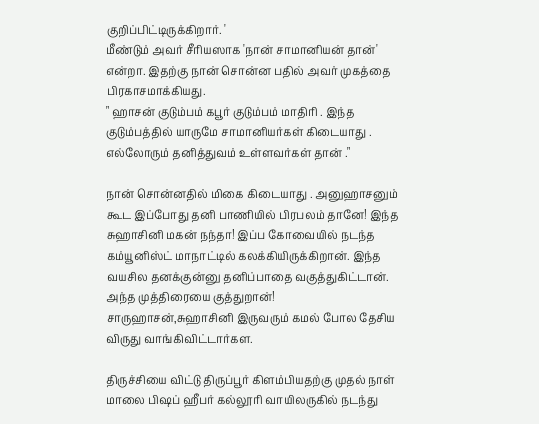குறிப்பிட்டிருக்கிறார். '
மீண்டும் அவர் சீரியஸாக 'நான் சாமானியன் தான்' என்றா. இதற்கு நான் சொன்ன பதில் அவர் முகத்தை பிரகாசமாக்கியது.
" ஹாசன் குடும்பம் கபூர் குடும்பம் மாதிரி . இந்த குடும்பத்தில் யாருமே சாமானியர்கள் கிடையாது . எல்லோரும் தனித்துவம் உள்ளவர்கள் தான் ."

நான் சொன்னதில் மிகை கிடையாது . அனுஹாசனும் கூட இப்போது தனி பாணியில் பிரபலம் தானே! இந்த சுஹாசினி மகன் நந்தா! இப்ப கோவையில் நடந்த கம்யூனிஸ்ட் மாநாட்டில் கலக்கியிருக்கிறான். இந்த வயசில தனக்குன்னு தனிப்பாதை வகுத்துகிட்டான். அந்த முத்திரையை குத்துறான்!
சாருஹாசன்,சுஹாசினி இருவரும் கமல் போல தேசிய விருது வாங்கிவிட்டார்கள.

திருச்சியை விட்டு திருப்பூர் கிளம்பியதற்கு முதல் நாள் மாலை பிஷப் ஹீபர் கல்லூரி வாயிலருகில் நடந்து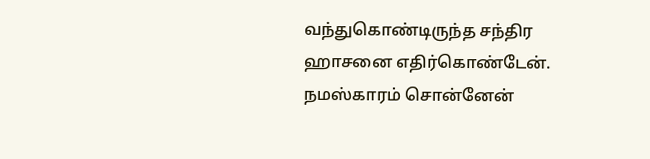வந்துகொண்டிருந்த சந்திர ஹாசனை எதிர்கொண்டேன். நமஸ்காரம் சொன்னேன்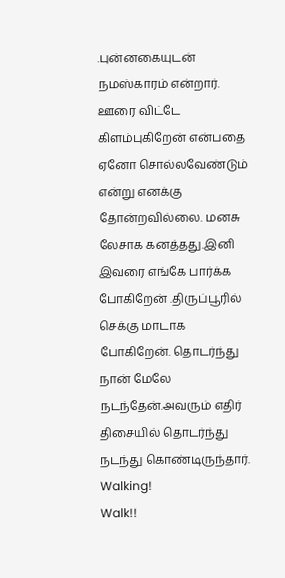.புன்னகையுடன் நமஸ்காரம் என்றார். ஊரை விட்டே கிளம்புகிறேன் என்பதை ஏனோ சொல்லவேண்டும் என்று எனக்கு தோன்றவில்லை. மனசு லேசாக கனத்தது.இனி இவரை எங்கே பார்க்க போகிறேன் .திருப்பூரில் செக்கு மாடாக போகிறேன். தொடர்ந்து நான் மேலே நடந்தேன்.அவரும் எதிர் திசையில் தொடர்ந்து நடந்து கொண்டிருந்தார்.
Walking!
Walk!!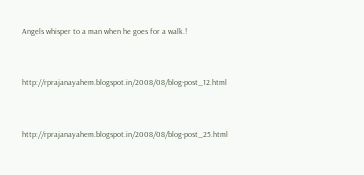Angels whisper to a man when he goes for a walk.!


http://rprajanayahem.blogspot.in/2008/08/blog-post_12.html


http://rprajanayahem.blogspot.in/2008/08/blog-post_25.html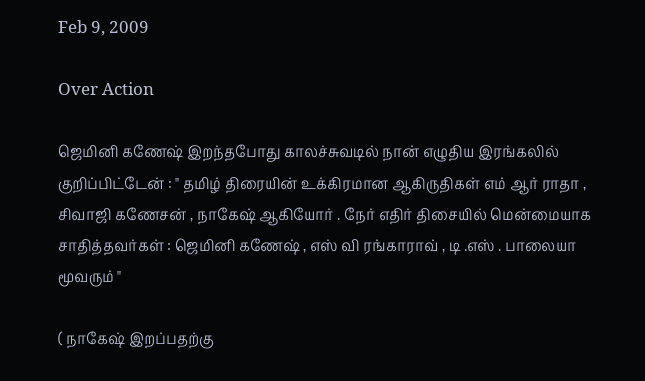Feb 9, 2009

Over Action

ஜெமினி கணேஷ் இறந்தபோது காலச்சுவடில் நான் எழுதிய இரங்கலில் குறிப்பிட்டேன் : " தமிழ் திரையின் உக்கிரமான ஆகிருதிகள் எம் ஆர் ராதா , சிவாஜி கணேசன் , நாகேஷ் ஆகியோர் . நேர் எதிர் திசையில் மென்மையாக சாதித்தவர்கள் : ஜெமினி கணேஷ் , எஸ் வி ரங்காராவ் , டி .எஸ் . பாலையா மூவரும் "

( நாகேஷ் இறப்பதற்கு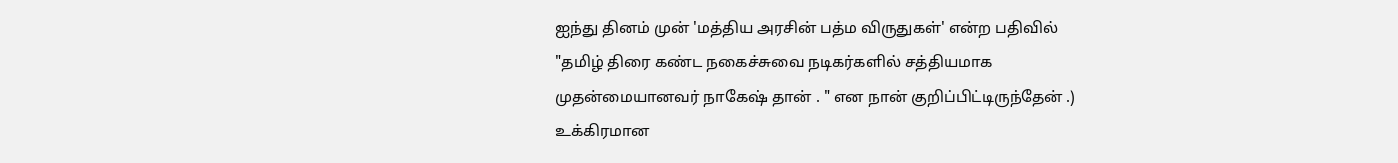ஐந்து தினம் முன் 'மத்திய அரசின் பத்ம விருதுகள்' என்ற பதிவில்
"தமிழ் திரை கண்ட நகைச்சுவை நடிகர்களில் சத்தியமாக முதன்மையானவர் நாகேஷ் தான் . " என நான் குறிப்பிட்டிருந்தேன் .)
உக்கிரமான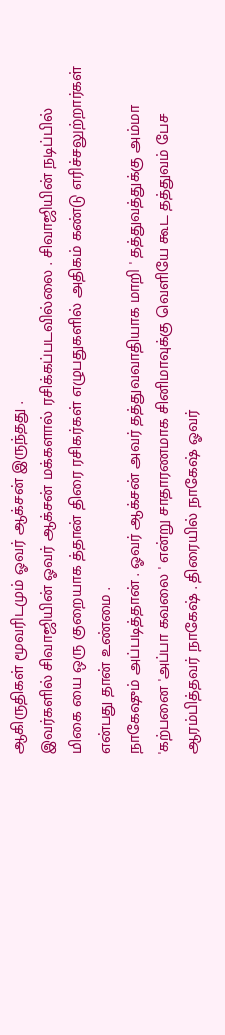ஆகிருதிகள் மூவரிடமும் ஓவர் ஆக்சன் இருந்தது .
இவர்களில் சிவாஜியின் ஓவர் ஆக்சன் மக்களால் ரசிக்கப்படவில்லை . சிவாஜியின் நடிப்பில் மிகை யை ஒரு குறையாக த்தான் திரை ரசிகர்கள் எழுபதுகளில் அதிகம் கண்டு எரிச்சலுற்றார்கள் என்பது தான் உண்மை .
நாகேஷும் அப்படித்தான் . ஓவர் ஆக்சன் அவர் தத்துவவாதியாக மாறி ' தத்துவத்துக்கு அம்மா 'கற்பனை 'அப்பா கவலை ' என்று சாதாரணமாக சினிமாவுக்கு வெளியே கூட தத்துவம் பேச ஆரம்பித்தவர் நாகேஷ் . திரையில் நாகேஷ் ஓவர்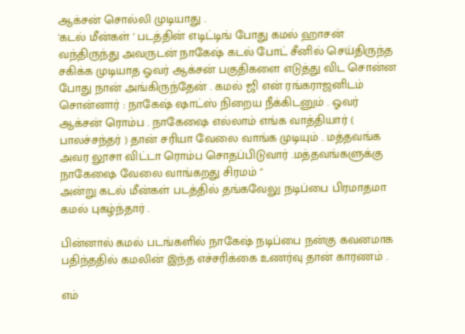ஆக்சன் சொல்லி முடியாது .
'கடல் மீன்கள் ' படத்தின் எடிட்டிங் போது கமல் ஹாசன் வந்திருந்து அவருடன் நாகேஷ் கடல் போட் சீனில் செய்திருந்த சகிக்க முடியாத ஓவர் ஆக்சன் பகுதிகளை எடுத்து விட சொன்ன போது நான் அங்கிருந்தேன் . கமல் ஜி என் ரங்கராஜனிடம் சொன்னார் : நாகேஷ் ஷாட்ஸ் நிறைய நீக்கிடனும் . ஓவர் ஆக்சன் ரொம்ப . நாகேஷை எல்லாம் எங்க வாத்தியார் ( பாலச்சந்தர் ) தான் சரியா வேலை வாங்க முடியும் . மத்தவங்க அவர லூசா விட்டா ரொம்ப சொதப்பிடுவார் .மத்தவங்களுக்கு நாகேஷை வேலை வாங்கறது சிரமம் "
அன்று கடல் மீன்கள் படத்தில் தங்கவேலு நடிப்பை பிரமாதமா கமல் புகழ்ந்தார் .

பின்னால் கமல் படங்களில் நாகேஷ் நடிப்பை நன்கு கவனமாக பதிந்ததில் கமலின் இந்த எச்சரிக்கை உணர்வு தான் காரணம் .

எம்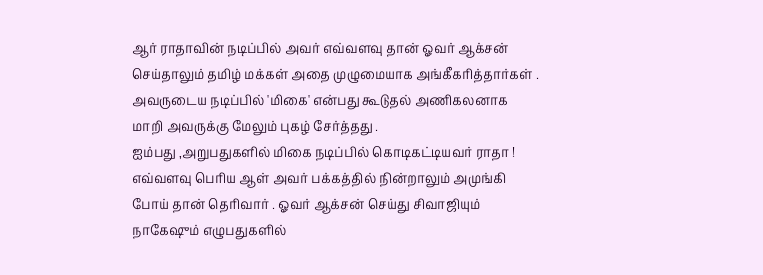ஆர் ராதாவின் நடிப்பில் அவர் எவ்வளவு தான் ஓவர் ஆக்சன் செய்தாலும் தமிழ் மக்கள் அதை முழுமையாக அங்கீகரித்தார்கள் . அவருடைய நடிப்பில் 'மிகை' என்பது கூடுதல் அணிகலனாக மாறி அவருக்கு மேலும் புகழ் சேர்த்தது .
ஐம்பது ,அறுபதுகளில் மிகை நடிப்பில் கொடிகட்டியவர் ராதா ! எவ்வளவு பெரிய ஆள் அவர் பக்கத்தில் நின்றாலும் அமுங்கி போய் தான் தெரிவார் . ஓவர் ஆக்சன் செய்து சிவாஜியும் நாகேஷும் எழுபதுகளில்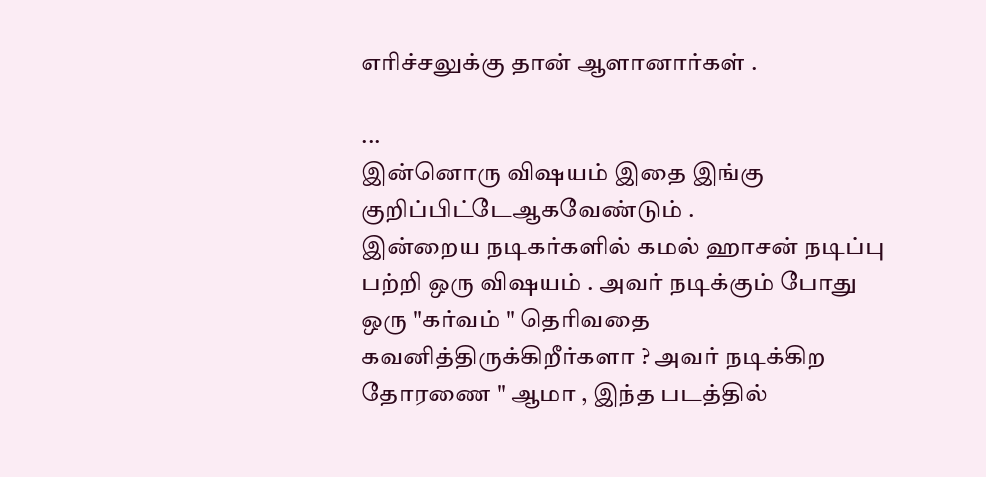எரிச்சலுக்கு தான் ஆளானார்கள் .

...
இன்னொரு விஷயம் இதை இங்கு குறிப்பிட்டேஆகவேண்டும் .
இன்றைய நடிகர்களில் கமல் ஹாசன் நடிப்பு பற்றி ஒரு விஷயம் . அவர் நடிக்கும் போது ஒரு "கர்வம் " தெரிவதை கவனித்திருக்கிறீர்களா ? அவர் நடிக்கிற தோரணை " ஆமா , இந்த படத்தில்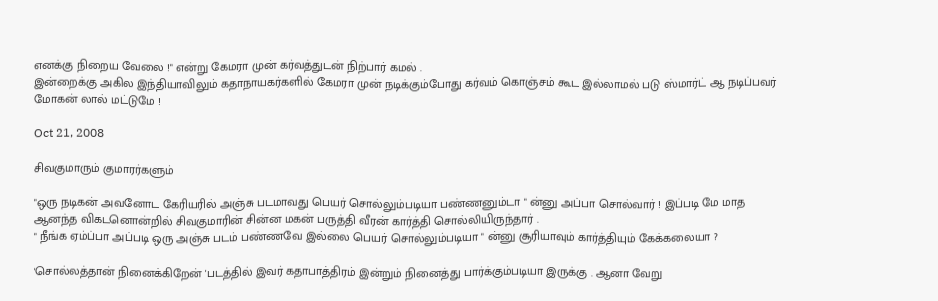எனக்கு நிறைய வேலை !" என்று கேமரா முன் கர்வத்துடன் நிற்பார் கமல் .
இன்றைக்கு அகில இந்தியாவிலும் கதாநாயகர்களில் கேமரா முன் நடிக்கும்போது கர்வம் கொஞ்சம் கூட இல்லாமல் படு ஸ்மார்ட் ஆ நடிப்பவர் மோகன் லால் மட்டுமே !

Oct 21, 2008

சிவகுமாரும் குமாரர்களும்

"ஒரு நடிகன் அவனோட கேரியரில் அஞ்சு படமாவது பெயர் சொல்லும்படியா பண்ணனும்டா " ன்னு அப்பா சொல்வார் ! இப்படி மே மாத ஆனந்த விகடனொன்றில் சிவகுமாரின் சின்ன மகன் பருத்தி வீரன் கார்த்தி சொல்லியிருந்தார் .
" நீங்க ஏம்ப்பா அப்படி ஒரு அஞ்சு படம் பண்ணவே இல்லை பெயர் சொல்லும்படியா " ன்னு சூரியாவும் கார்த்தியும் கேக்கலையா ?

'சொல்லத்தான் நினைக்கிறேன் 'படத்தில் இவர் கதாபாத்திரம் இன்றும் நினைத்து பார்க்கும்படியா இருக்கு . ஆனா வேறு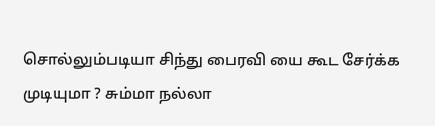சொல்லும்படியா சிந்து பைரவி யை கூட சேர்க்க முடியுமா ? சும்மா நல்லா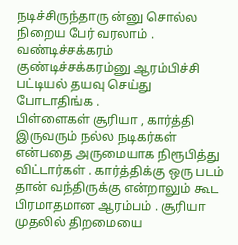நடிச்சிருந்தாரு ன்னு சொல்ல நிறைய பேர் வரலாம் . வண்டிச்சக்கரம் குண்டிச்சக்கரம்னு ஆரம்பிச்சி பட்டியல் தயவு செய்து போடாதிங்க .
பிள்ளைகள் சூரியா , கார்த்தி இருவரும் நல்ல நடிகர்கள் என்பதை அருமையாக நிரூபித்து விட்டார்கள் . கார்த்திக்கு ஒரு படம் தான் வந்திருக்கு என்றாலும் கூட பிரமாதமான ஆரம்பம் . சூரியா முதலில் திறமையை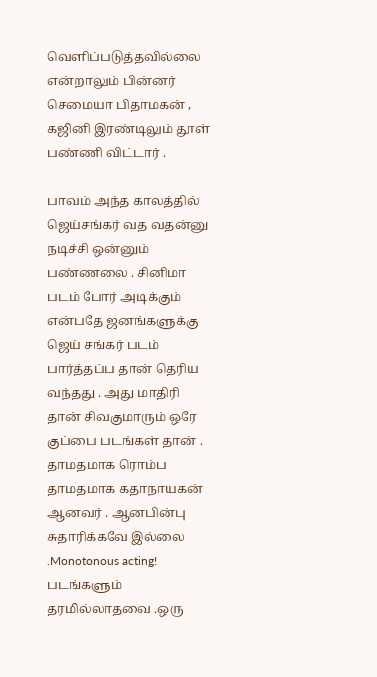வெளிப்படுத்தவில்லை என்றாலும் பின்னர் செமையா பிதாமகன் , கஜினி இரண்டிலும் தூள் பண்ணி விட்டார் .

பாவம் அந்த காலத்தில் ஜெய்சங்கர் வத வதன்னு நடிச்சி ஒன்னும் பண்ணலை . சினிமா படம் போர் அடிக்கும் என்பதே ஜனங்களுக்கு ஜெய் சங்கர் படம் பார்த்தப்ப தான் தெரிய வந்தது . அது மாதிரி தான் சிவகுமாரும் ஒரே குப்பை படங்கள் தான் . தாமதமாக ரொம்ப தாமதமாக கதாநாயகன் ஆனவர் . ஆனபின்பு சுதாரிக்கவே இல்லை .Monotonous acting! படங்களும் தரமில்லாதவை .ஒரு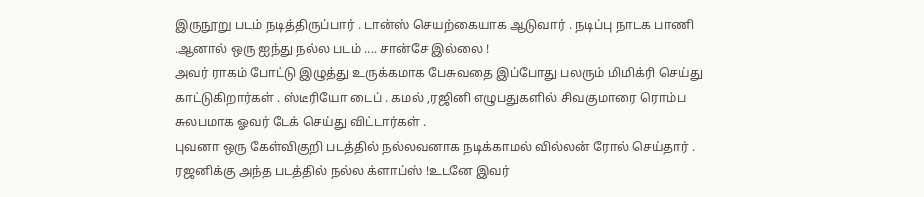இருநூறு படம் நடித்திருப்பார் . டான்ஸ் செயற்கையாக ஆடுவார் . நடிப்பு நாடக பாணி .ஆனால் ஒரு ஐந்து நல்ல படம் .... சான்சே இல்லை !
அவர் ராகம் போட்டு இழுத்து உருக்கமாக பேசுவதை இப்போது பலரும் மிமிக்ரி செய்து காட்டுகிறார்கள் . ஸ்டீரியோ டைப் . கமல் ,ரஜினி எழுபதுகளில் சிவகுமாரை ரொம்ப சுலபமாக ஓவர் டேக் செய்து விட்டார்கள் .
புவனா ஒரு கேள்விகுறி படத்தில் நல்லவனாக நடிக்காமல் வில்லன் ரோல் செய்தார் . ரஜனிக்கு அந்த படத்தில் நல்ல க்ளாப்ஸ் !உடனே இவர்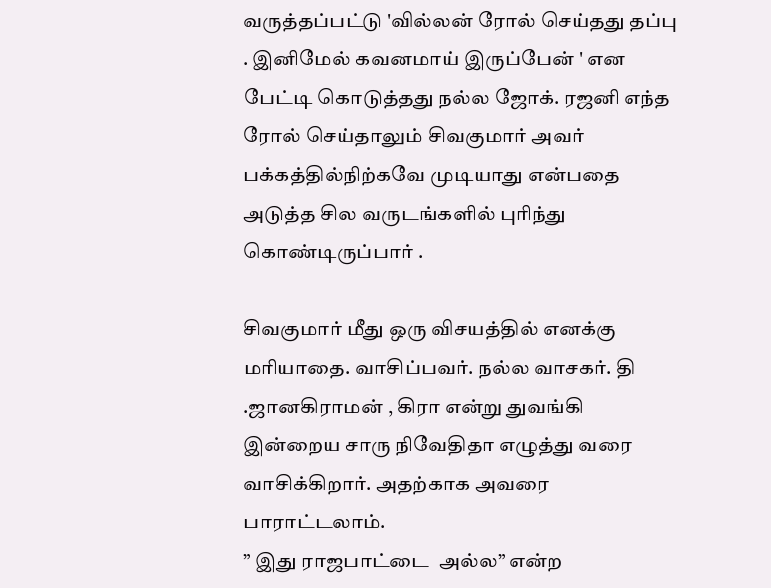வருத்தப்பட்டு 'வில்லன் ரோல் செய்தது தப்பு . இனிமேல் கவனமாய் இருப்பேன் ' என பேட்டி கொடுத்தது நல்ல ஜோக். ரஜனி எந்த ரோல் செய்தாலும் சிவகுமார் அவர் பக்கத்தில்நிற்கவே முடியாது என்பதை அடுத்த சில வருடங்களில் புரிந்து கொண்டிருப்பார் .

சிவகுமார் மீது ஒரு விசயத்தில் எனக்கு மரியாதை. வாசிப்பவர். நல்ல வாசகர். தி .ஜானகிராமன் , கிரா என்று துவங்கி இன்றைய சாரு நிவேதிதா எழுத்து வரை வாசிக்கிறார். அதற்காக அவரை பாராட்டலாம்.
” இது ராஜபாட்டை  அல்ல” என்ற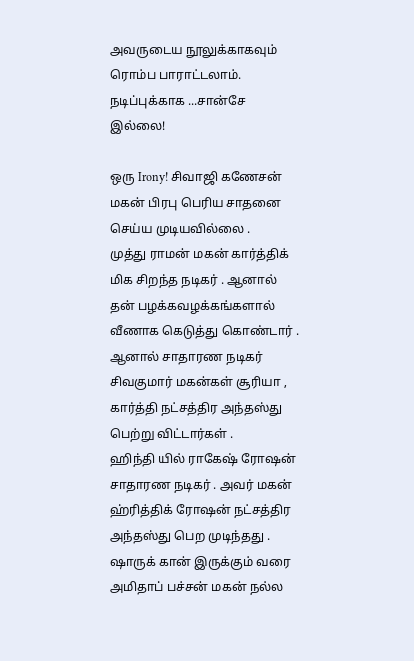அவருடைய நூலுக்காகவும் ரொம்ப பாராட்டலாம். நடிப்புக்காக ...சான்சே இல்லை!

ஒரு Irony! சிவாஜி கணேசன் மகன் பிரபு பெரிய சாதனை செய்ய முடியவில்லை .
முத்து ராமன் மகன் கார்த்திக் மிக சிறந்த நடிகர் . ஆனால் தன் பழக்கவழக்கங்களால் வீணாக கெடுத்து கொண்டார் .
ஆனால் சாதாரண நடிகர் சிவகுமார் மகன்கள் சூரியா , கார்த்தி நட்சத்திர அந்தஸ்து பெற்று விட்டார்கள் .
ஹிந்தி யில் ராகேஷ் ரோஷன் சாதாரண நடிகர் . அவர் மகன் ஹ்ரித்திக் ரோஷன் நட்சத்திர அந்தஸ்து பெற முடிந்தது . ஷாருக் கான் இருக்கும் வரை அமிதாப் பச்சன் மகன் நல்ல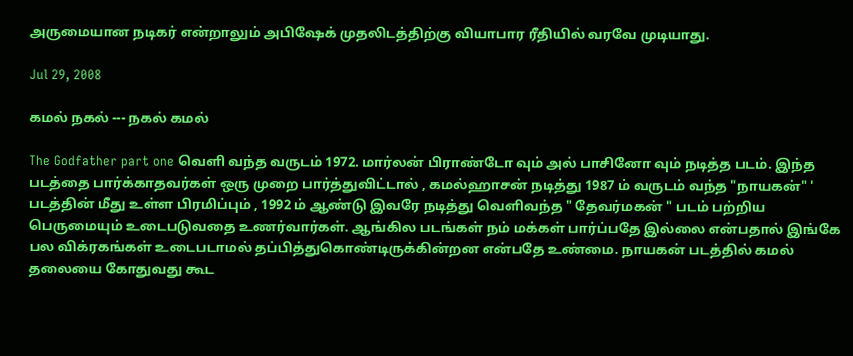அருமையான நடிகர் என்றாலும் அபிஷேக் முதலிடத்திற்கு வியாபார ரீதியில் வரவே முடியாது.

Jul 29, 2008

கமல் நகல் --- நகல் கமல்

The Godfather part one வெளி வந்த வருடம் 1972. மார்லன் பிராண்டோ வும் அல் பாசினோ வும் நடித்த படம். இந்த படத்தை பார்க்காதவர்கள் ஒரு முறை பார்த்துவிட்டால் , கமல்ஹாசன் நடித்து 1987 ம் வருடம் வந்த "நாயகன்" ' படத்தின் மீது உள்ள பிரமிப்பும் , 1992 ம் ஆண்டு இவரே நடித்து வெளிவந்த " தேவர்மகன் " படம் பற்றிய பெருமையும் உடைபடுவதை உணர்வார்கள். ஆங்கில படங்கள் நம் மக்கள் பார்ப்பதே இல்லை என்பதால் இங்கே பல விக்ரகங்கள் உடைபடாமல் தப்பித்துகொண்டிருக்கின்றன என்பதே உண்மை. நாயகன் படத்தில் கமல் தலையை கோதுவது கூட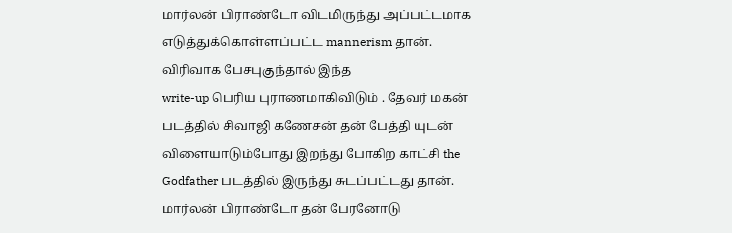மார்லன் பிராண்டோ விடமிருந்து அப்பட்டமாக எடுத்துக்கொள்ளப்பட்ட mannerism தான். விரிவாக பேசபுகுந்தால் இந்த
write-up பெரிய புராணமாகிவிடும் . தேவர் மகன் படத்தில் சிவாஜி கணேசன் தன் பேத்தி யுடன் விளையாடும்போது இறந்து போகிற காட்சி the Godfather படத்தில் இருந்து சுடப்பட்டது தான். மார்லன் பிராண்டோ தன் பேரனோடு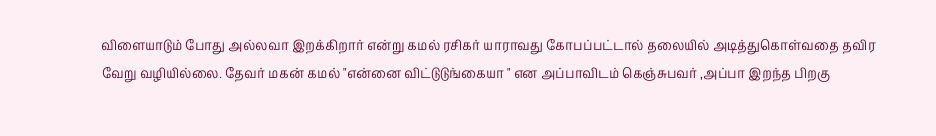விளையாடும் போது அல்லவா இறக்கிறார் என்று கமல் ரசிகர் யாராவது கோபப்பட்டால் தலையில் அடித்துகொள்வதை தவிர வேறு வழியில்லை. தேவர் மகன் கமல் "என்னை விட்டுடுங்கையா " என அப்பாவிடம் கெஞ்சுபவர் ,அப்பா இறந்த பிறகு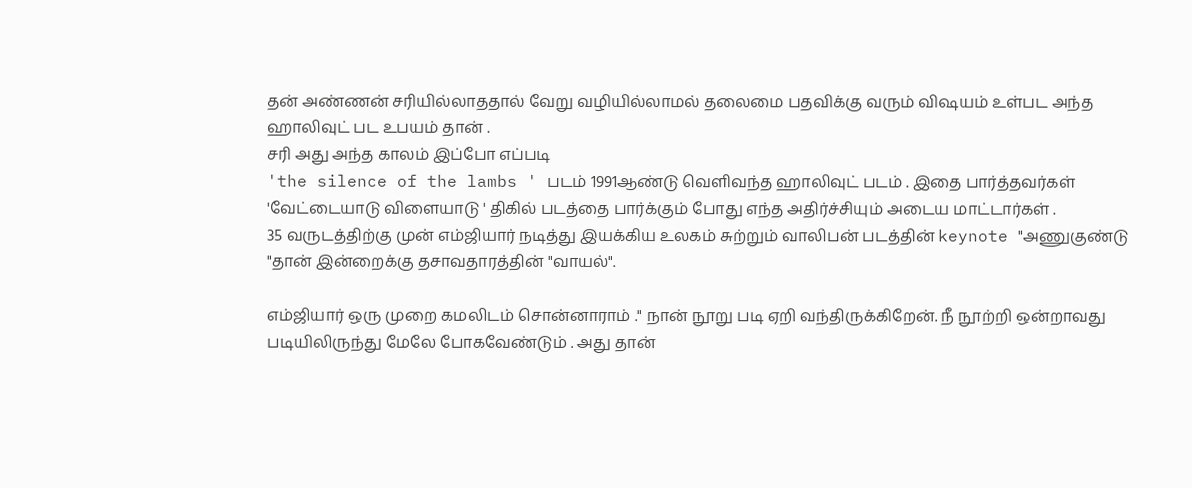தன் அண்ணன் சரியில்லாததால் வேறு வழியில்லாமல் தலைமை பதவிக்கு வரும் விஷயம் உள்பட அந்த ஹாலிவுட் பட உபயம் தான் .
சரி அது அந்த காலம் இப்போ எப்படி
'the silence of the lambs ' படம் 1991ஆண்டு வெளிவந்த ஹாலிவுட் படம் . இதை பார்த்தவர்கள் 'வேட்டையாடு விளையாடு ' திகில் படத்தை பார்க்கும் போது எந்த அதிர்ச்சியும் அடைய மாட்டார்கள் .
35 வருடத்திற்கு முன் எம்ஜியார் நடித்து இயக்கிய உலகம் சுற்றும் வாலிபன் படத்தின் keynote "அணுகுண்டு "தான் இன்றைக்கு தசாவதாரத்தின் "வாயல்".

எம்ஜியார் ஒரு முறை கமலிடம் சொன்னாராம் ." நான் நூறு படி ஏறி வந்திருக்கிறேன். நீ நூற்றி ஒன்றாவது படியிலிருந்து மேலே போகவேண்டும் . அது தான்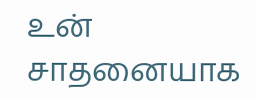உன் சாதனையாக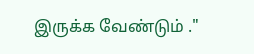இருக்க வேண்டும் ."